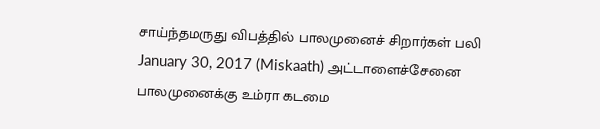சாய்ந்தமருது விபத்தில் பாலமுனைச் சிறார்கள் பலி January 30, 2017 (Miskaath) அட்டாளைச்சேனை பாலமுனைக்கு உம்ரா கடமை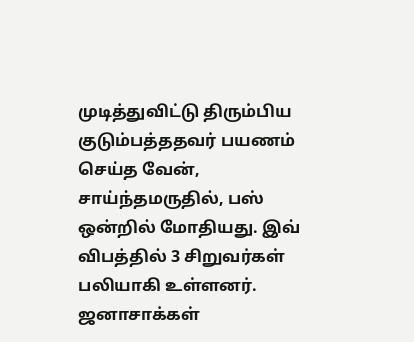முடித்துவிட்டு திரும்பிய குடும்பத்ததவர் பயணம் செய்த வேன், சாய்ந்தமருதில், பஸ் ஒன்றில் மோதியது. இவ் விபத்தில் 3 சிறுவர்கள் பலியாகி உள்ளனர். ஜனாசாக்கள்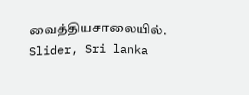வைத்தியசாலையில். Slider, Sri lanka